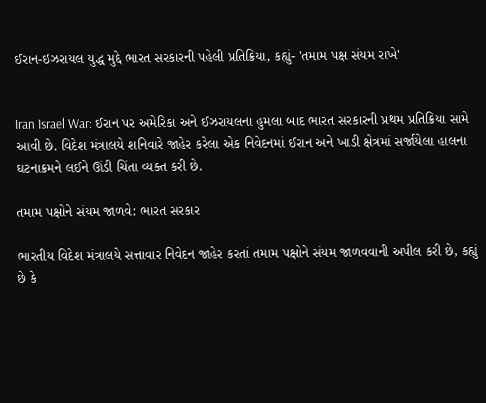ઈરાન-ઇઝરાયલ યુદ્ધ મુદ્દે ભારત સરકારની પહેલી પ્રતિક્રિયા, કહ્યું- 'તમામ પક્ષ સંયમ રાખે'


Iran Israel War: ઈરાન પર અમેરિકા અને ઈઝરાયલના હુમલા બાદ ભારત સરકારની પ્રથમ પ્રતિક્રિયા સામે આવી છે. વિદેશ મંત્રાલયે શનિવારે જાહેર કરેલા એક નિવેદનમાં ઈરાન અને ખાડી ક્ષેત્રમાં સર્જાયેલા હાલના ઘટનાક્રમને લઈને ઊંડી ચિંતા વ્યક્ત કરી છે.

તમામ પક્ષોને સંયમ જાળવે: ભારત સરકાર

ભારતીય વિદેશ મંત્રાલયે સત્તાવાર નિવેદન જાહેર કરતાં તમામ પક્ષોને સંયમ જાળવવાની અપીલ કરી છે, કહ્યું છે કે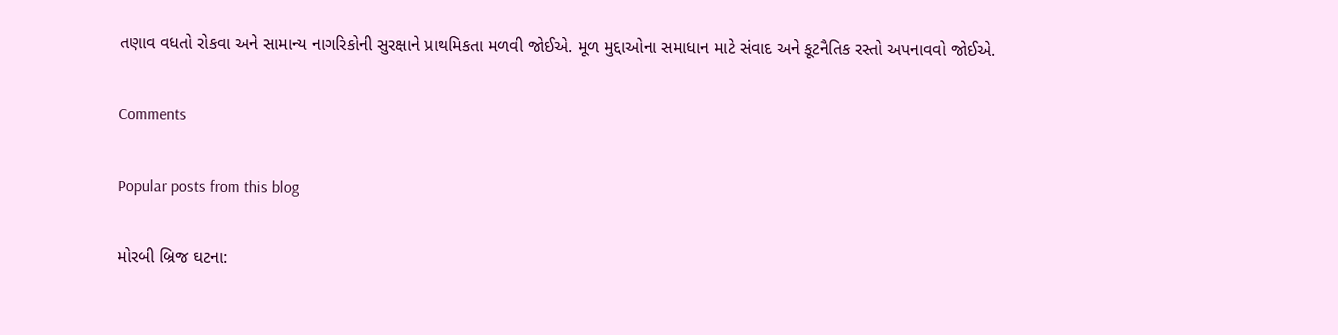તણાવ વધતો રોકવા અને સામાન્ય નાગરિકોની સુરક્ષાને પ્રાથમિકતા મળવી જોઈએ. મૂળ મુદ્દાઓના સમાધાન માટે સંવાદ અને કૂટનૈતિક રસ્તો અપનાવવો જોઈએ.

Comments

Popular posts from this blog

મોરબી બ્રિજ ઘટના: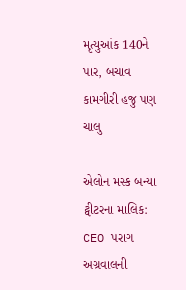મૃત્યુઆંક 140ને પાર, બચાવ કામગીરી હજુ પણ ચાલુ

એલોન મસ્ક બન્યા ટ્વીટરના માલિક: CEO પરાગ અગ્રવાલની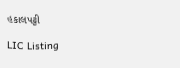હકાલપટ્ટી

LIC Listing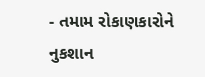- તમામ રોકાણકારોને નુકશાન